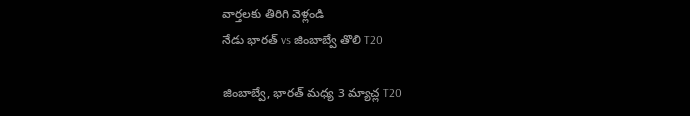వార్తలకు తిరిగి వెళ్లండి
నేడు భారత్ vs జింబాబ్వే తొలి T20

జింబాబ్వే, భారత్ మధ్య 3 మ్యాచ్ల T20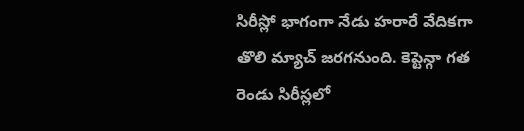సిరీస్లో భాగంగా నేడు హరారే వేదికగా తొలి మ్యాచ్ జరగనుంది. కెప్టెన్గా గత రెండు సిరీస్లలో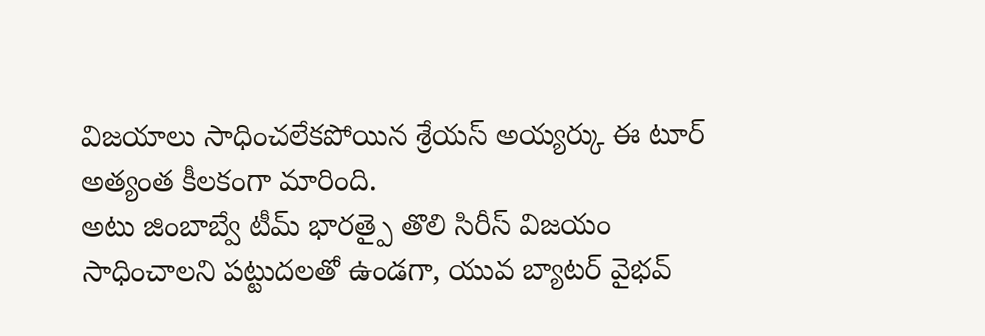విజయాలు సాధించలేకపోయిన శ్రేయస్ అయ్యర్కు ఈ టూర్ అత్యంత కీలకంగా మారింది.
అటు జింబాబ్వే టీమ్ భారత్పై తొలి సిరీస్ విజయం సాధించాలని పట్టుదలతో ఉండగా, యువ బ్యాటర్ వైభవ్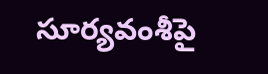సూర్యవంశీపై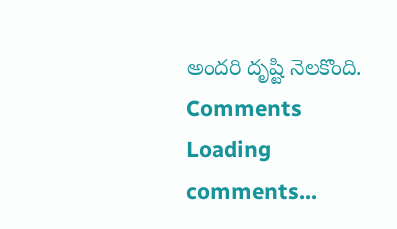అందరి దృష్టి నెలకొంది.
Comments
Loading comments...